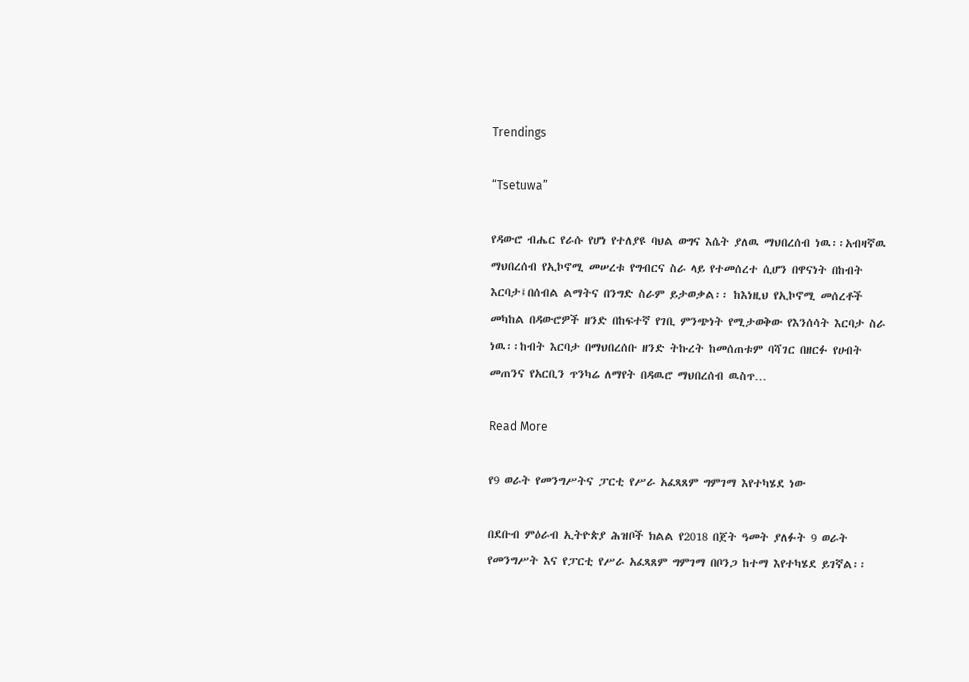Trendings

“Tsetuwa”

የዳውሮ ብሔር የራሱ የሆነ የተለያዩ ባህል ወግና እሴት ያለዉ ማህበረሰብ ነዉ፡፡አብዛኛዉ ማህበረሰብ የኢኮኖሚ መሠረቱ የግብርና ስራ ላይ የተመሰረተ ሲሆን በዋናነት በከብት እርባታ፤በሰብል ልማትና በንግድ ስራም ይታወቃል፡፡ ከእነዚህ የኢኮኖሚ መሰረቶች መካከል በዳውሮዎች ዘንድ በከፍተኛ የገቢ ምንጭነት የሚታወቅው የእንሰሳት እርባታ ስራ ነዉ፡፡ከብት እርባታ በማህበረሰቡ ዘንድ ትኩረት ከመሰጠቱም ባሻገር በዘርፉ የሀብት መጠንና የአርቢን ጥንካሬ ለማየት በዳዉሮ ማህበረሰብ ዉስጥ…

Read More

የ9 ወራት የመንግሥትና ፓርቲ የሥራ አፈጻጸም ግምገማ እየተካሄደ ነው

በደቡብ ምዕራብ ኢትዮጵያ ሕዝቦች ክልል የ2018 በጀት ዓመት ያለፉት 9 ወራት የመንግሥት እና የፓርቲ የሥራ አፈጻጸም ግምገማ በቦንጋ ከተማ እየተካሄደ ይገኛል፡፡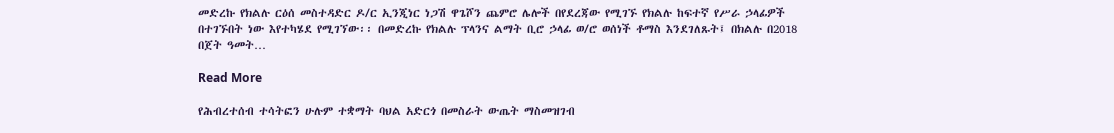መድረኩ የክልሉ ርዕሰ መስተዳድር ዶ/ር ኢንጂነር ነጋሽ ዋጌሾን ጨምሮ ሌሎች በየደረጃው የሚገኙ የክልሉ ከፍተኛ የሥራ ኃላፊዎች በተገኙበት ነው እየተካሄደ የሚገኘው፡፡ በመድረኩ የክልሉ ፕላንና ልማት ቢሮ ኃላፊ ወ/ሮ ወሰነች ቶማስ እንደገለጹት፤ በክልሉ በ2018 በጀት ዓመት…

Read More

የሕብረተሰብ ተሳትፎን ሁሉም ተቋማት ባህል አድርጎ በመስራት ውጤት ማስመዝገብ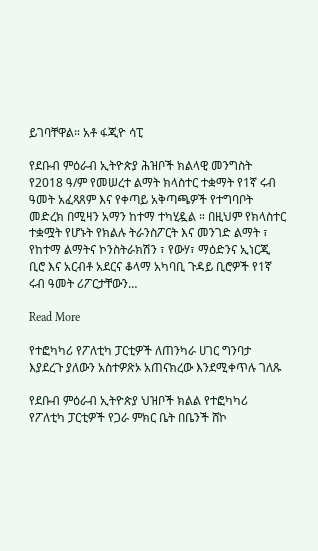ይገባቸዋል። አቶ ፋጂዮ ሳፒ

የደቡብ ምዕራብ ኢትዮጵያ ሕዝቦች ክልላዊ መንግስት የ2018 ዓ/ም የመሠረተ ልማት ክላስተር ተቋማት የ1ኛ ሩብ ዓመት አፈጻጸም እና የቀጣይ አቅጣጫዎች የተግባቦት መድረክ በሚዛን አማን ከተማ ተካሂዷል ። በዚህም የክላስተር ተቋሟት የሆኑት የክልሉ ትራንስፖርት እና መንገድ ልማት ፣ የከተማ ልማትና ኮንስትራክሽን ፣ የውሃ፣ ማዕድንና ኢነርጂ ቢሮ እና አርብቶ አደርና ቆላማ አካባቢ ጉዳይ ቢሮዎች የ1ኛ ሩብ ዓመት ሪፖርታቸውን…

Read More

የተፎካካሪ የፖለቲካ ፓርቲዎች ለጠንካራ ሀገር ግንባታ እያደረጉ ያለውን አስተዎጽኦ አጠናክረው እንደሚቀጥሉ ገለጹ

የደቡብ ምዕራብ ኢትዮጵያ ህዝቦች ክልል የተፎካካሪ የፖለቲካ ፓርቲዎች የጋራ ምክር ቤት በቤንች ሸኮ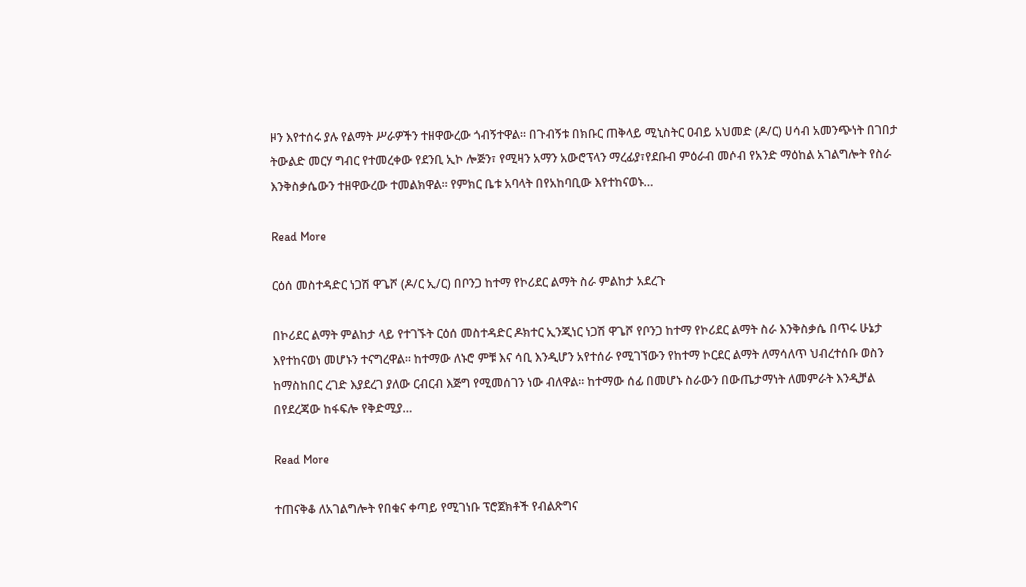ዞን እየተሰሩ ያሉ የልማት ሥራዎችን ተዘዋውረው ጎብኝተዋል። በጉብኝቱ በክቡር ጠቅላይ ሚኒስትር ዐብይ አህመድ (ዶ/ር) ሀሳብ አመንጭነት በገበታ ትውልድ መርሃ ግብር የተመረቀው የደንቢ ኢኮ ሎጅን፣ የሚዛን አማን አውሮፕላን ማረፊያ፣የደቡብ ምዕራብ መሶብ የአንድ ማዕከል አገልግሎት የስራ እንቅስቃሴውን ተዘዋውረው ተመልክዋል። የምክር ቤቱ አባላት በየአከባቢው እየተከናወኑ…

Read More

ርዕሰ መስተዳድር ነጋሽ ዋጌሾ (ዶ/ር ኢ/ር) በቦንጋ ከተማ የኮሪደር ልማት ስራ ምልከታ አደረጉ

በኮሪደር ልማት ምልከታ ላይ የተገኙት ርዕሰ መስተዳድር ዶክተር ኢንጂነር ነጋሽ ዋጌሾ የቦንጋ ከተማ የኮሪደር ልማት ስራ እንቅስቃሴ በጥሩ ሁኔታ እየተከናወነ መሆኑን ተናግረዋል። ከተማው ለኑሮ ምቹ እና ሳቢ እንዲሆን አየተሰራ የሚገኘውን የከተማ ኮርደር ልማት ለማሳለጥ ህብረተሰቡ ወስን ከማስከበር ረገድ እያደረገ ያለው ርብርብ እጅግ የሚመሰገን ነው ብለዋል። ከተማው ሰፊ በመሆኑ ስራውን በውጤታማነት ለመምራት እንዲቻል በየደረጃው ከፋፍሎ የቅድሚያ…

Read More

ተጠናቅቆ ለአገልግሎት የበቁና ቀጣይ የሚገነቡ ፕሮጀክቶች የብልጽግና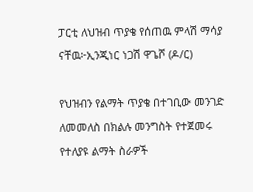ፓርቲ ለህዝብ ጥያቄ የሰጠዉ ምላሽ ማሳያ ናቸዉ፦ኢንጂነር ነጋሽ ዋጌሾ (ዶ/ር)

የህዝብን የልማት ጥያቄ በተገቢው መንገድ ለመመለስ በክልሉ መንግስት የተጀመሩ የተለያዩ ልማት ስራዎች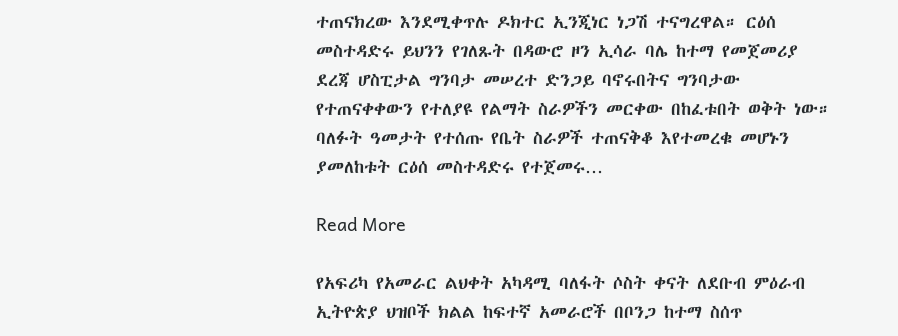ተጠናክረው እንደሚቀጥሉ ዶክተር ኢንጂነር ነጋሽ ተናግረዋል። ርዕሰ መስተዳድሩ ይህንን የገለጹት በዳውሮ ዞን ኢሳራ ባሌ ከተማ የመጀመሪያ ደረጃ ሆስፒታል ግንባታ መሠረተ ድንጋይ ባኖሩበትና ግንባታው የተጠናቀቀውን የተለያዩ የልማት ስራዎችን መርቀው በከፈቱበት ወቅት ነው። ባለፉት ዓመታት የተሰጡ የቤት ስራዎች ተጠናቅቆ እየተመረቁ መሆኑን ያመለከቱት ርዕሰ መስተዳድሩ የተጀመሩ…

Read More

የአፍሪካ የአመራር ልህቀት አካዳሚ ባለፋት ሶስት ቀናት ለደቡብ ምዕራብ ኢትዮጵያ ህዝቦች ክልል ከፍተኛ አመራሮች በቦንጋ ከተማ ስሰጥ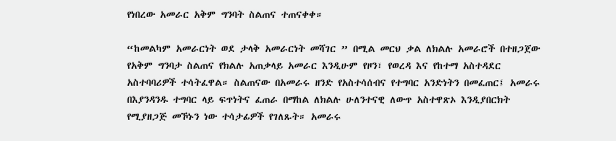የነበረው አመራር አቅም ግንባት ስልጠና ተጠናቀቀ።

“ከመልካም አመራርነት ወደ ታላቅ አመራርነት መሻገር ” በሚል መርህ ቃል ለክልሉ አመራሮች በተዘጋጀው የአቅም ግንባታ ስልጠና የክልሉ አጠቃላይ አመራር እንዲሁም የዞን፣ የወረዳ እና የከተማ አስተዳደር አስተባባሪዎች ተሳትፈዋል። ስልጠናው በአመራሩ ዘንድ የአስተሳሰብና የተግባር አንድነትን በመፈጠር፤ አመራሩ በእያንዳንዱ ተግባር ላይ ፍጥነትና ፈጠራ በማከል ለክልሉ ሁለንተናዊ ለውጥ አስተዋጽኦ እንዲያበርክት የሚያዘጋጅ መኾኑን ነው ተሳታፊዎች የገለጹት። አመራሩ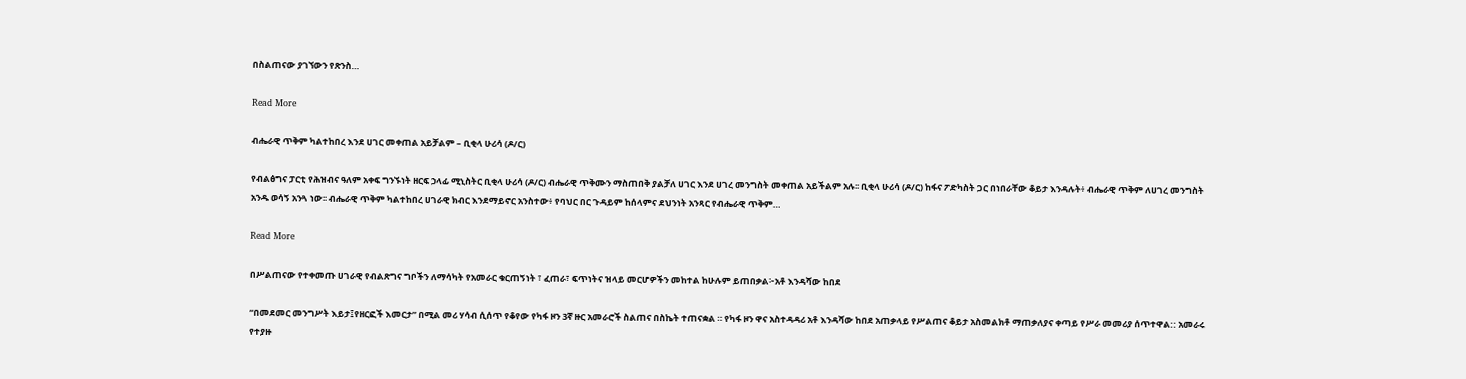በስልጠናው ያገኘውን የጽንስ…

Read More

ብሔራዊ ጥቅም ካልተከበረ እንደ ሀገር መቀጠል አይቻልም – ቢቂላ ሁሪሳ (ዶ/ር)

የብልፅግና ፓርቲ የሕዝብና ዓለም አቀፍ ግንኙነት ዘርፍ ኃላፊ ሚኒስትር ቢቂላ ሁሪሳ (ዶ/ር) ብሔራዊ ጥቅሙን ማስጠበቅ ያልቻለ ሀገር እንደ ሀገረ መንግስት መቀጠል አይችልም አሉ፡፡ ቢቂላ ሁሪሳ (ዶ/ር) ከፋና ፖድካስት ጋር በነበራቸው ቆይታ እንዳሉት፥ ብሔራዊ ጥቅም ለሀገረ መንግስት አንዱ ወሳኝ አንጓ ነው፡፡ ብሔራዊ ጥቅም ካልተከበረ ሀገራዊ ክብር እንደማይኖር አንስተው፥ የባህር በር ጉዳይም ከሰላምና ደህንነት አንጻር የብሔራዊ ጥቅም…

Read More

በሥልጠናው የተቀመጡ ሀገራዊ የብልጽግና ግቦችን ለማሳካት የአመራር ቁርጠኝነት ፣ ፈጠራ፣ ፍጥነትና ዝላይ መርሆዎችን መከተል ከሁሉም ይጠበቃል፦አቶ እንዳሻው ከበደ

“በመደመር መንግሥት እይታ፤የዘርፎች እመርታ” በሚል መሪ ሃሳብ ሲሰጥ የቆየው የካፋ ዞን 3ኛ ዙር አመራሮች ስልጠና በስኬት ተጠናቋል ። የካፋ ዞን ዋና አስተዳዳሪ አቶ እንዳሻው ከበደ አጠቃላይ የሥልጠና ቆይታ አስመልክቶ ማጠቃለያና ቀጣይ የሥራ መመሪያ ሰጥተዋል:: አመራሩ የተያዙ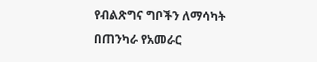የብልጽግና ግቦችን ለማሳካት በጠንካራ የአመራር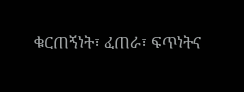ቁርጠኝነት፣ ፈጠራ፣ ፍጥነትና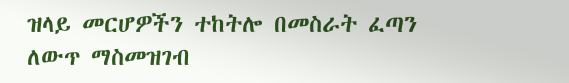ዝላይ መርሆዎችን ተከትሎ በመስራት ፈጣን ለውጥ ማስመዝገብ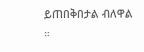ይጠበቅበታል ብለዋል ።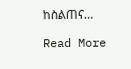ከስልጠና…

Read More